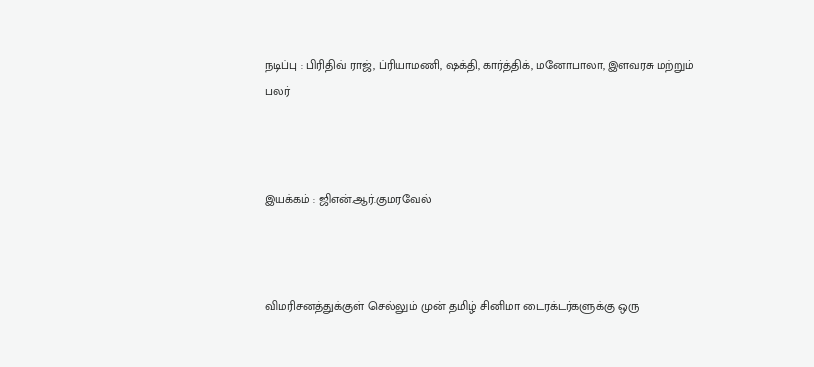நடிப்பு : பிரிதிவ் ராஜ், ப்ரியாமணி, ஷக்தி, கார்த்திக், மனோபாலா, இளவரசு மற்றும் பலர்



இயக்கம் : ஜிஎன்.ஆர்.குமரவேல்



விமரிசனத்துக்குள் செல்லும் முன் தமிழ் சினிமா டைரக்டர்களுக்கு ஒரு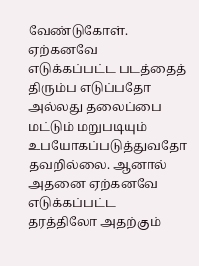வேண்டுகோள். ஏற்கனவே எடுக்கப்பட்ட படத்தைத் திரும்ப எடுப்பதோ அல்லது தலைப்பை மட்டும் மறுபடியும் உபயோகப்படுத்துவதோ தவறில்லை. ஆனால் அதனை ஏற்கனவே எடுக்கப்பட்ட தரத்திலோ அதற்கும்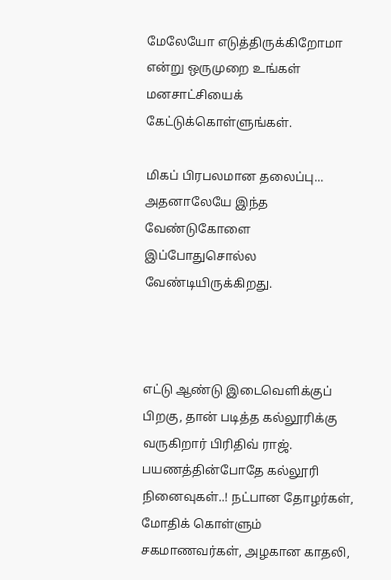மேலேயோ எடுத்திருக்கிறோமா என்று ஒருமுறை உங்கள் மனசாட்சியைக் கேட்டுக்கொள்ளுங்கள்.

மிகப் பிரபலமான தலைப்பு... அதனாலேயே இந்த வேண்டுகோளை இப்போதுசொல்ல வேண்டியிருக்கிறது.



எட்டு ஆண்டு இடைவெளிக்குப் பிறகு, தான் படித்த கல்லூரிக்கு வருகிறார் பிரிதிவ் ராஜ். பயணத்தின்போதே கல்லூரி நினைவுகள்..! நட்பான தோழர்கள், மோதிக் கொள்ளும் சகமாணவர்கள், அழகான காதலி,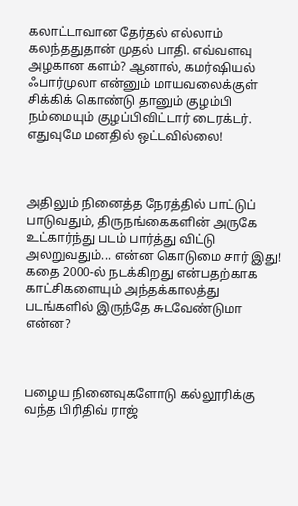கலாட்டாவான தேர்தல் எல்லாம் கலந்ததுதான் முதல் பாதி. எவ்வளவு அழகான களம்? ஆனால், கமர்ஷியல் ஃபார்முலா என்னும் மாயவலைக்குள் சிக்கிக் கொண்டு தானும் குழம்பி நம்மையும் குழப்பிவிட்டார் டைரக்டர். எதுவுமே மனதில் ஒட்டவில்லை!



அதிலும் நினைத்த நேரத்தில் பாட்டுப் பாடுவதும், திருநங்கைகளின் அருகே உட்கார்ந்து படம் பார்த்து விட்டு அலறுவதும்... என்ன கொடுமை சார் இது! கதை 2000-ல் நடக்கிறது என்பதற்காக காட்சிகளையும் அந்தக்காலத்து படங்களில் இருந்தே சுடவேண்டுமா என்ன?



பழைய நினைவுகளோடு கல்லூரிக்கு வந்த பிரிதிவ் ராஜ்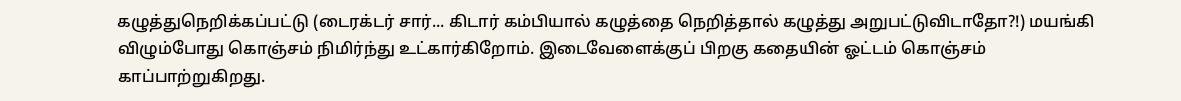கழுத்துநெறிக்கப்பட்டு (டைரக்டர் சார்... கிடார் கம்பியால் கழுத்தை நெறித்தால் கழுத்து அறுபட்டுவிடாதோ?!) மயங்கி விழும்போது கொஞ்சம் நிமிர்ந்து உட்கார்கிறோம். இடைவேளைக்குப் பிறகு கதையின் ஓட்டம் கொஞ்சம் காப்பாற்றுகிறது.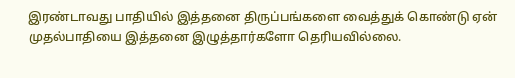இரண்டாவது பாதியில் இத்தனை திருப்பங்களை வைத்துக் கொண்டு ஏன் முதல்பாதியை இத்தனை இழுத்தார்களோ தெரியவில்லை.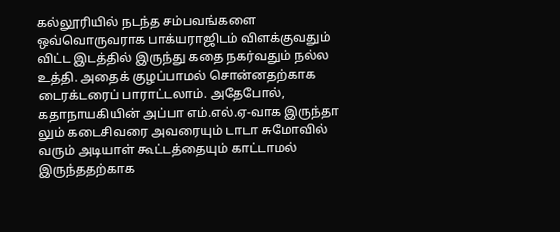கல்லூரியில் நடந்த சம்பவங்களை ஒவ்வொருவராக பாக்யராஜிடம் விளக்குவதும் விட்ட இடத்தில் இருந்து கதை நகர்வதும் நல்ல உத்தி. அதைக் குழப்பாமல் சொன்னதற்காக டைரக்டரைப் பாராட்டலாம். அதேபோல், கதாநாயகியின் அப்பா எம்.எல்.ஏ-வாக இருந்தா லும் கடைசிவரை அவரையும் டாடா சுமோவில் வரும் அடியாள் கூட்டத்தையும் காட்டாமல் இருந்ததற்காக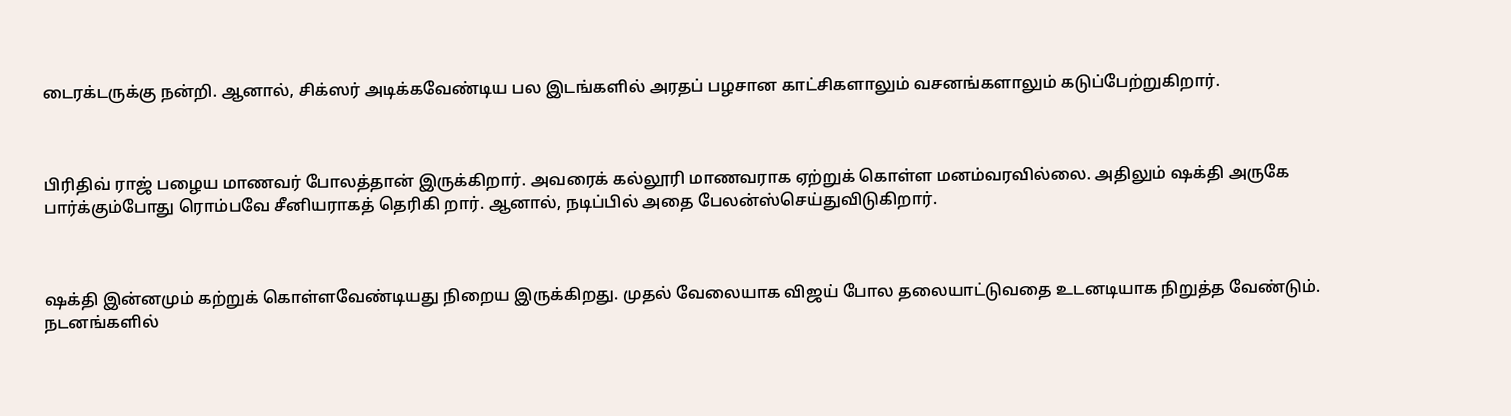டைரக்டருக்கு நன்றி. ஆனால், சிக்ஸர் அடிக்கவேண்டிய பல இடங்களில் அரதப் பழசான காட்சிகளாலும் வசனங்களாலும் கடுப்பேற்றுகிறார்.



பிரிதிவ் ராஜ் பழைய மாணவர் போலத்தான் இருக்கிறார். அவரைக் கல்லூரி மாணவராக ஏற்றுக் கொள்ள மனம்வரவில்லை. அதிலும் ஷக்தி அருகே பார்க்கும்போது ரொம்பவே சீனியராகத் தெரிகி றார். ஆனால், நடிப்பில் அதை பேலன்ஸ்செய்துவிடுகிறார்.



ஷக்தி இன்னமும் கற்றுக் கொள்ளவேண்டியது நிறைய இருக்கிறது. முதல் வேலையாக விஜய் போல தலையாட்டுவதை உடனடியாக நிறுத்த வேண்டும். நடனங்களில்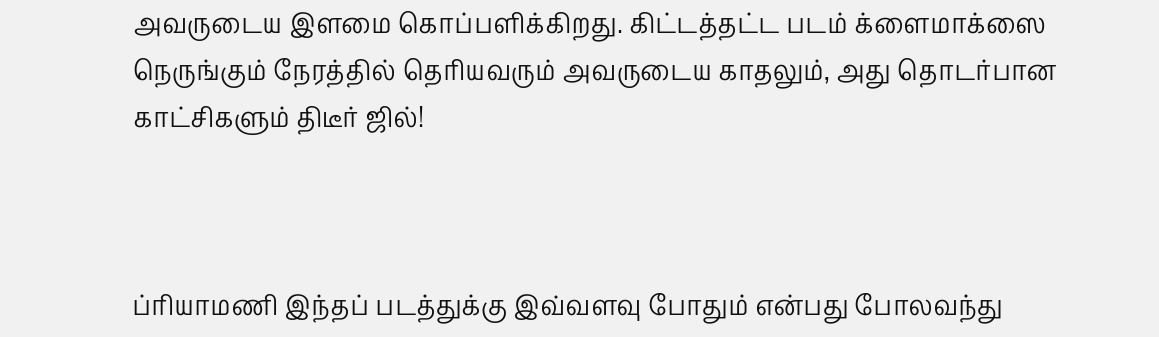அவருடைய இளமை கொப்பளிக்கிறது. கிட்டத்தட்ட படம் க்ளைமாக்ஸை நெருங்கும் நேரத்தில் தெரியவரும் அவருடைய காதலும், அது தொடர்பான காட்சிகளும் திடீர் ஜில்!



ப்ரியாமணி இந்தப் படத்துக்கு இவ்வளவு போதும் என்பது போலவந்து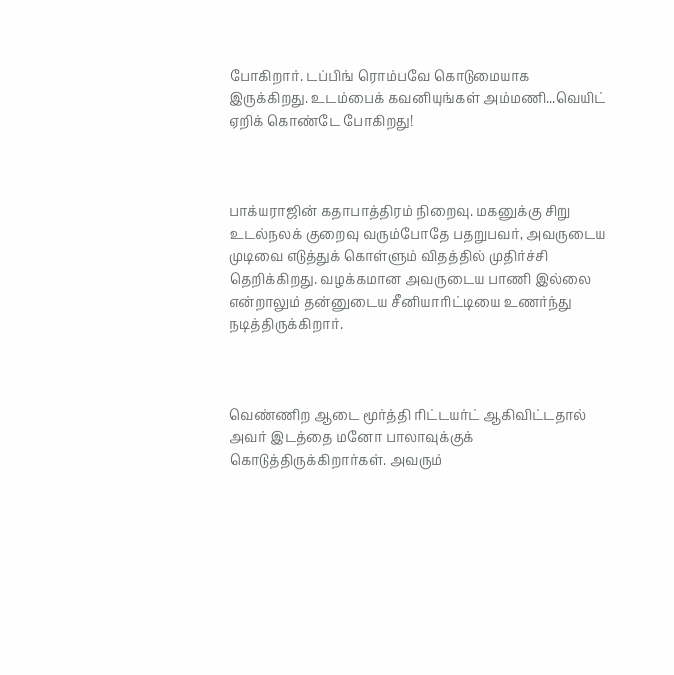போகிறார். டப்பிங் ரொம்பவே கொடுமையாக இருக்கிறது. உடம்பைக் கவனியுங்கள் அம்மணி...வெயிட் ஏறிக் கொண்டே போகிறது!



பாக்யராஜின் கதாபாத்திரம் நிறைவு. மகனுக்கு சிறு உடல்நலக் குறைவு வரும்போதே பதறுபவர், அவருடைய முடிவை எடுத்துக் கொள்ளும் விதத்தில் முதிர்ச்சி தெறிக்கிறது. வழக்கமான அவருடைய பாணி இல்லை என்றாலும் தன்னுடைய சீனியாரிட்டியை உணர்ந்து நடித்திருக்கிறார்.



வெண்ணிற ஆடை மூர்த்தி ரிட்டயர்ட் ஆகிவிட்டதால் அவர் இடத்தை மனோ பாலாவுக்குக் கொடுத்திருக்கிறார்கள். அவரும்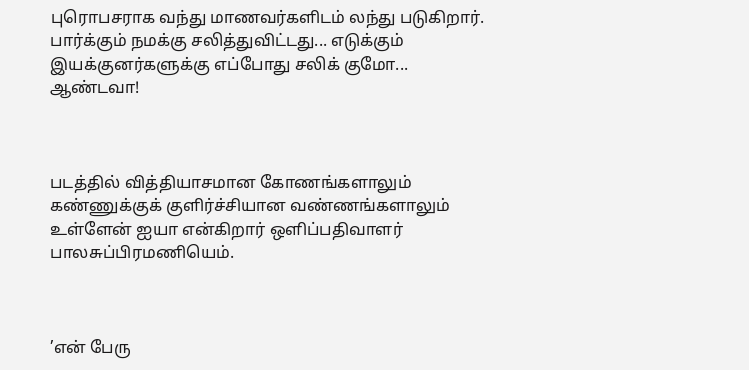புரொபசராக வந்து மாணவர்களிடம் லந்து படுகிறார். பார்க்கும் நமக்கு சலித்துவிட்டது... எடுக்கும் இயக்குனர்களுக்கு எப்போது சலிக் குமோ... ஆண்டவா!



படத்தில் வித்தியாசமான கோணங்களாலும் கண்ணுக்குக் குளிர்ச்சியான வண்ணங்களாலும் உள்ளேன் ஐயா என்கிறார் ஒளிப்பதிவாளர் பாலசுப்பிரமணியெம்.



’என் பேரு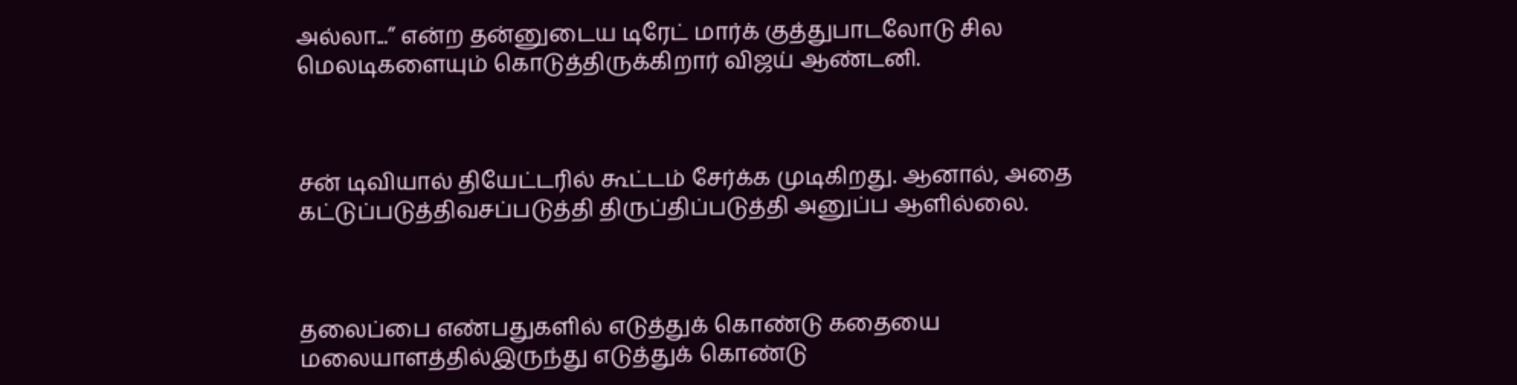அல்லா...” என்ற தன்னுடைய டிரேட் மார்க் குத்துபாடலோடு சில மெலடிகளையும் கொடுத்திருக்கிறார் விஜய் ஆண்டனி.



சன் டிவியால் தியேட்டரில் கூட்டம் சேர்க்க முடிகிறது. ஆனால், அதை கட்டுப்படுத்திவசப்படுத்தி திருப்திப்படுத்தி அனுப்ப ஆளில்லை.



தலைப்பை எண்பதுகளில் எடுத்துக் கொண்டு கதையை மலையாளத்தில்இருந்து எடுத்துக் கொண்டு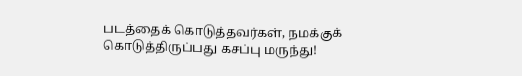படத்தைக் கொடுத்தவர்கள், நமக்குக் கொடுத்திருப்பது கசப்பு மருந்து!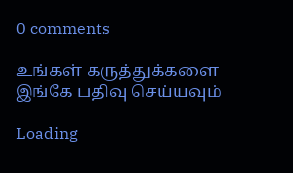0 comments

உங்கள் கருத்துக்களை இங்கே பதிவு செய்யவும்

Loading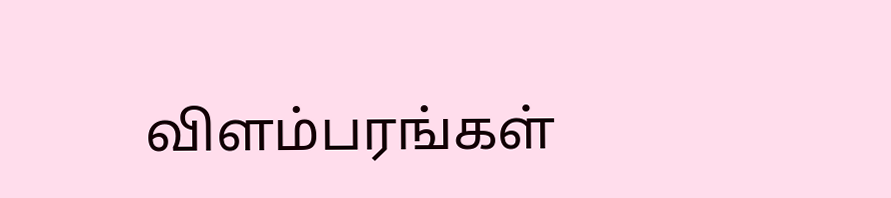விளம்பரங்கள்